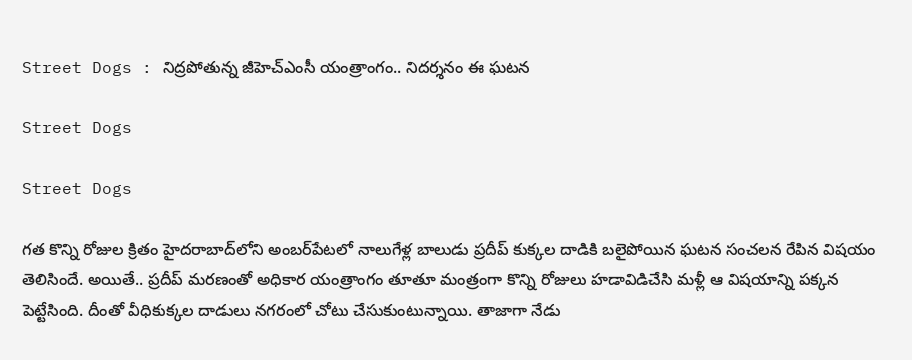Street Dogs : నిద్రపోతున్న జీహెచ్‌ఎంసీ యంత్రాంగం.. నిదర్శనం ఈ ఘటన

Street Dogs

Street Dogs

గత కొన్ని రోజుల క్రితం హైదరాబాద్‌లోని అంబర్‌పేటలో నాలుగేళ్ల బాలుడు ప్రదీప్‌ కుక్కల దాడికి బలైపోయిన ఘటన సంచలన రేపిన విషయం తెలిసిందే. అయితే.. ప్రదీప్‌ మరణంతో అధికార యంత్రాంగం తూతూ మంత్రంగా కొన్ని రోజులు హడావిడిచేసి మళ్లీ ఆ విషయాన్ని పక్కన పెట్టేసింది. దీంతో వీధికుక్కల దాడులు నగరంలో చోటు చేసుకుంటున్నాయి. తాజాగా నేడు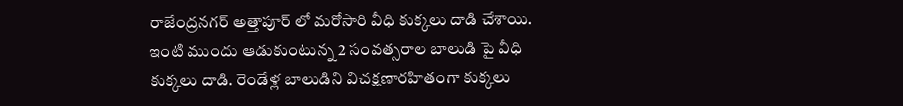రాజేంద్రనగర్ అత్తాపూర్ లో మరోసారి వీధి కుక్కలు దాడి చేశాయి. ఇంటి ముందు ఆడుకుంటున్న 2 సంవత్సరాల బాలుడి పై వీధి కుక్కలు దాడి‌. రెండేళ్ల బాలుడిని విచక్షణారహితంగా కుక్కలు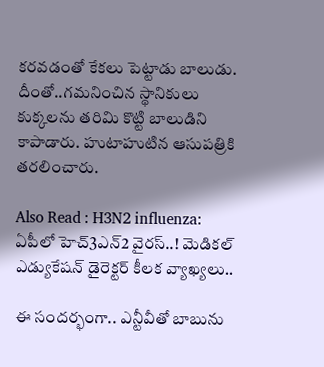కరవడంతో కేకలు పెట్టాడు బాలుడు. దీంతో..గమనించిన స్థానికులు కుక్కలను తరిమి కొట్టి బాలుడిని కాపాడారు. హుటాహుటిన ఆసుపత్రికి తరలించారు.

Also Read : H3N2 influenza: ఏపీలో హెచ్‌3ఎన్‌2 వైరస్..! మెడిక‌ల్ ఎడ్యుకేష‌న్ డైరెక్టర్‌ కీలక వ్యాఖ్యలు..

ఈ సందర్భంగా.. ఎన్టీవీతో బాబును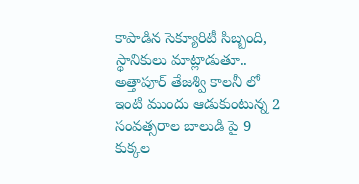కాపాడిన సెక్యూరిటీ సిబ్బంది, స్థానికులు మాట్లాడుతూ.. అత్తాపూర్ తేజశ్వి కాలనీ లో ఇంటి ముందు ఆడుకుంటున్న 2 సంవత్సరాల బాలుడి పై 9 కుక్కల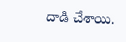దాడి‌ చేశాయి.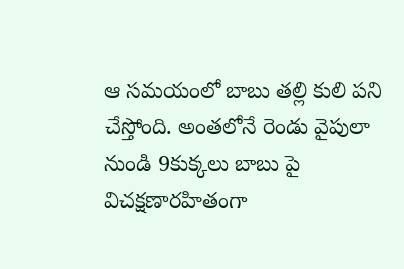ఆ సమయంలో బాబు తల్లి కులి పని చేస్తోంది. అంతలోనే రెండు వైపులా నుండి 9కుక్కలు బాబు పై విచక్షణారహితంగా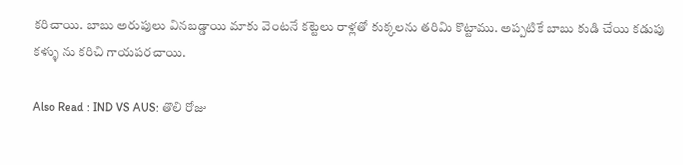కరిచాయి. బాబు అరుపులు వినబడ్డాయి మాకు వెంటనే కట్టెలు రాళ్లతో కుక్కలను తరిమి కొట్టాము. అప్పటికే బాబు కుడి చేయి కడుపు కళ్ళు ను కరిచి గాయపరచాయి.

Also Read : IND VS AUS: తొలి రోజు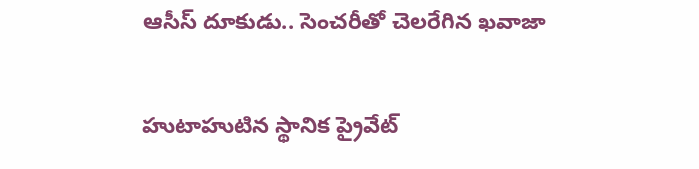ఆసీస్ దూకుడు.. సెంచరీతో చెలరేగిన ఖవాజా

హుటాహుటిన స్థానిక ప్రైవేట్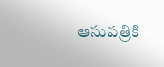ఆసుపత్రికి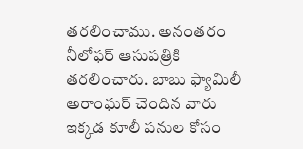తరలించాము. అనంతరం నీలోఫర్ ఆసుపత్రికి తరలించారు. బాబు ఫ్యామిలీ అరాంఘర్ చెందిన వారు ఇక్కడ కూలీ పనుల కోసం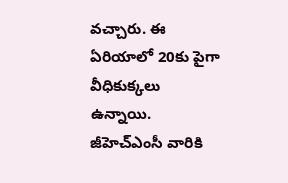వచ్చారు. ఈ ఏరియాలో 20కు పైగా వీధికుక్కలు ఉన్నాయి. జీహెచ్‌ఎంసీ వారికి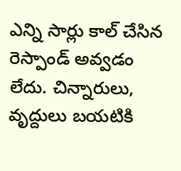ఎన్ని సార్లు కాల్ చేసిన రెస్పాండ్ అవ్వడం లేదు. చిన్నారులు, వృద్దులు బయటికి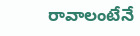రావాలంటేనే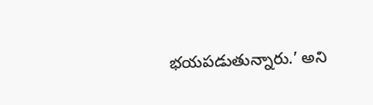భయపడుతున్నారు.’ అని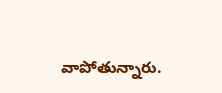వాపోతున్నారు.